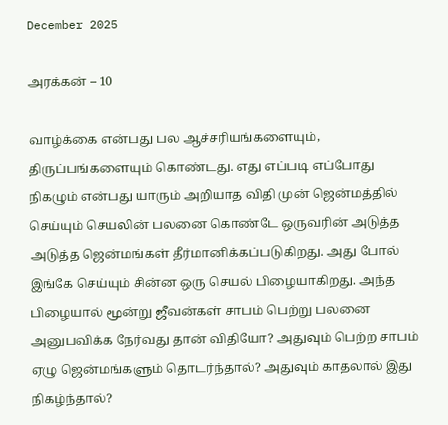December 2025

அரக்கன் – 10

வாழ்க்கை என்பது பல ஆச்சரியங்களையும்,
திருப்பங்களையும் கொண்டது. எது எப்படி எப்போது நிகழும் என்பது யாரும் அறியாத விதி முன் ஜென்மத்தில் செய்யும் செயலின் பலனை கொண்டே ஒருவரின் அடுத்த அடுத்த ஜென்மங்கள் தீர்மானிக்கப்படுகிறது. அது போல் இங்கே செய்யும் சின்ன ஒரு செயல் பிழையாகிறது. அந்த பிழையால் மூன்று ஜீவன்கள் சாபம் பெற்று பலனை அனுபவிக்க நேர்வது தான் விதியோ? அதுவும் பெற்ற சாபம் ஏழு ஜென்மங்களும் தொடர்ந்தால்? அதுவும் காதலால் இது நிகழ்ந்தால்?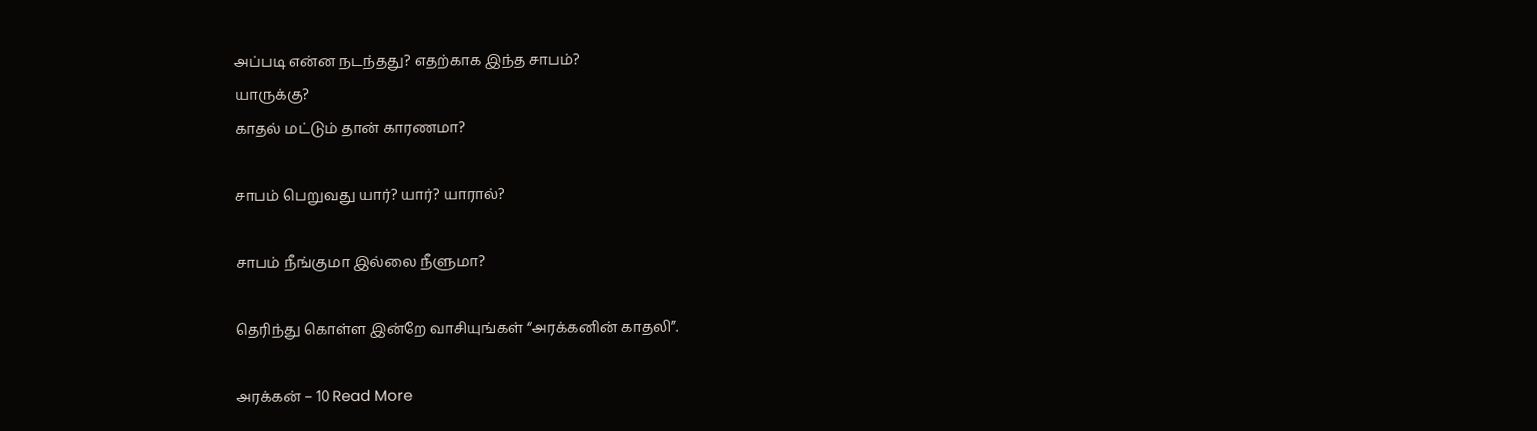அப்படி என்ன நடந்தது? எதற்காக இந்த சாபம்?
யாருக்கு?
காதல் மட்டும் தான் காரணமா?

சாபம் பெறுவது யார்? யார்? யாரால்?

சாபம் நீங்குமா இல்லை நீளுமா?

தெரிந்து கொள்ள இன்றே வாசியுங்கள் “அரக்கனின் காதலி”.

அரக்கன் – 10 Read More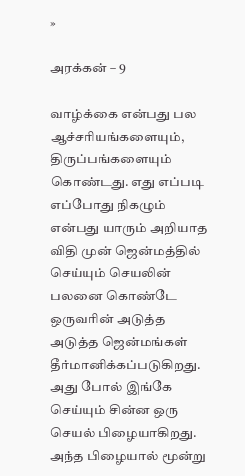»

அரக்கன் – 9

வாழ்க்கை என்பது பல ஆச்சரியங்களையும்,
திருப்பங்களையும் கொண்டது. எது எப்படி எப்போது நிகழும் என்பது யாரும் அறியாத விதி முன் ஜென்மத்தில் செய்யும் செயலின் பலனை கொண்டே ஒருவரின் அடுத்த அடுத்த ஜென்மங்கள் தீர்மானிக்கப்படுகிறது. அது போல் இங்கே செய்யும் சின்ன ஒரு செயல் பிழையாகிறது. அந்த பிழையால் மூன்று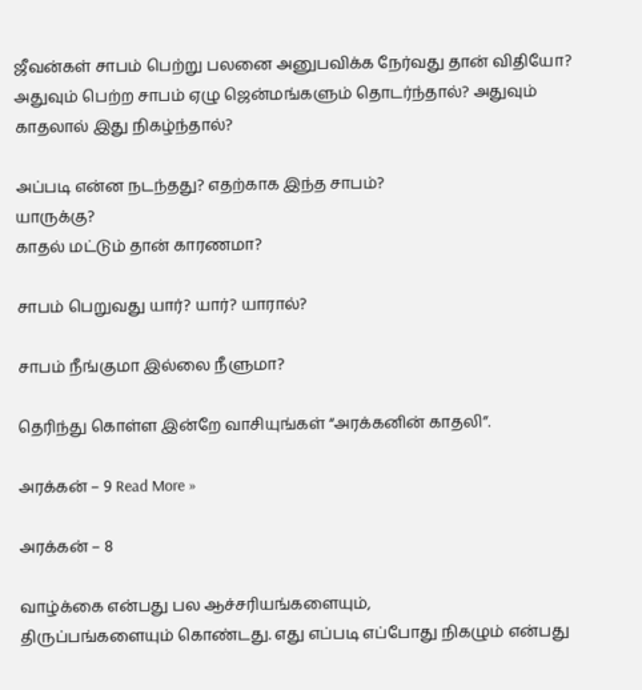ஜீவன்கள் சாபம் பெற்று பலனை அனுபவிக்க நேர்வது தான் விதியோ? அதுவும் பெற்ற சாபம் ஏழு ஜென்மங்களும் தொடர்ந்தால்? அதுவும் காதலால் இது நிகழ்ந்தால்?

அப்படி என்ன நடந்தது? எதற்காக இந்த சாபம்?
யாருக்கு?
காதல் மட்டும் தான் காரணமா?

சாபம் பெறுவது யார்? யார்? யாரால்?

சாபம் நீங்குமா இல்லை நீளுமா?

தெரிந்து கொள்ள இன்றே வாசியுங்கள் “அரக்கனின் காதலி”.

அரக்கன் – 9 Read More »

அரக்கன் – 8

வாழ்க்கை என்பது பல ஆச்சரியங்களையும்,
திருப்பங்களையும் கொண்டது. எது எப்படி எப்போது நிகழும் என்பது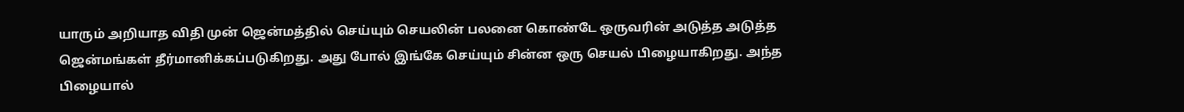யாரும் அறியாத விதி முன் ஜென்மத்தில் செய்யும் செயலின் பலனை கொண்டே ஒருவரின் அடுத்த அடுத்த ஜென்மங்கள் தீர்மானிக்கப்படுகிறது. அது போல் இங்கே செய்யும் சின்ன ஒரு செயல் பிழையாகிறது. அந்த பிழையால்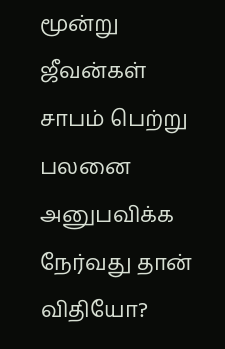மூன்று ஜீவன்கள் சாபம் பெற்று பலனை அனுபவிக்க நேர்வது தான் விதியோ?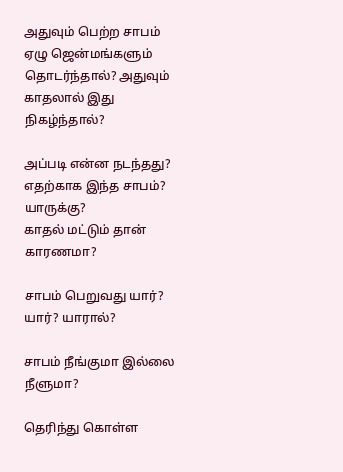அதுவும் பெற்ற சாபம் ஏழு ஜென்மங்களும் தொடர்ந்தால்? அதுவும் காதலால் இது நிகழ்ந்தால்?

அப்படி என்ன நடந்தது? எதற்காக இந்த சாபம்?
யாருக்கு?
காதல் மட்டும் தான் காரணமா?

சாபம் பெறுவது யார்? யார்? யாரால்?

சாபம் நீங்குமா இல்லை நீளுமா?

தெரிந்து கொள்ள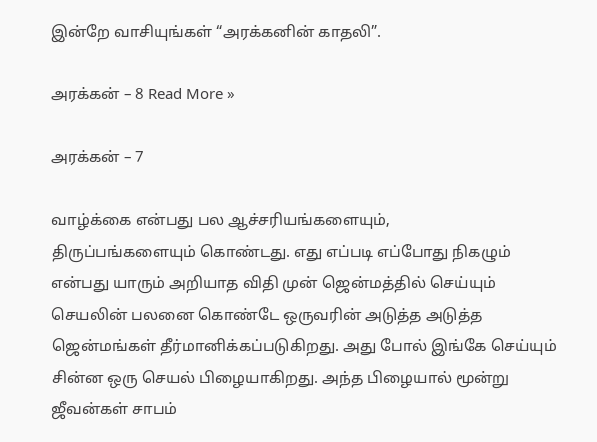இன்றே வாசியுங்கள் “அரக்கனின் காதலி”.

அரக்கன் – 8 Read More »

அரக்கன் – 7

வாழ்க்கை என்பது பல ஆச்சரியங்களையும்,
திருப்பங்களையும் கொண்டது. எது எப்படி எப்போது நிகழும் என்பது யாரும் அறியாத விதி முன் ஜென்மத்தில் செய்யும் செயலின் பலனை கொண்டே ஒருவரின் அடுத்த அடுத்த ஜென்மங்கள் தீர்மானிக்கப்படுகிறது. அது போல் இங்கே செய்யும் சின்ன ஒரு செயல் பிழையாகிறது. அந்த பிழையால் மூன்று ஜீவன்கள் சாபம்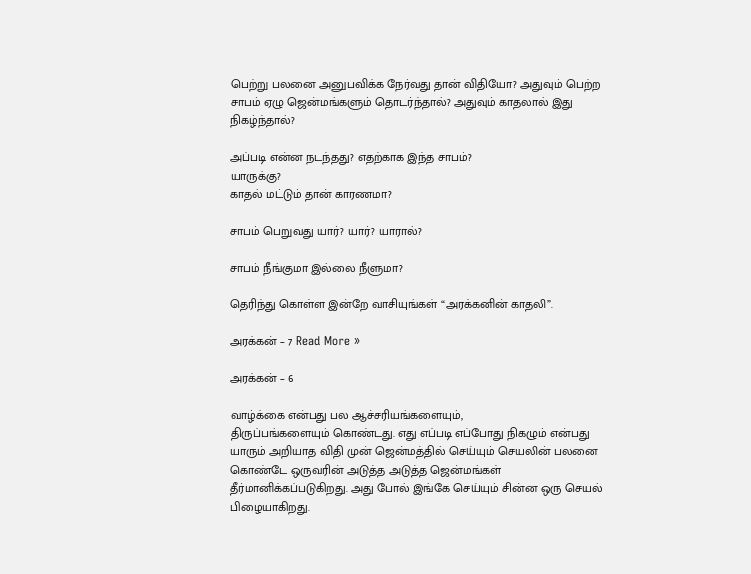பெற்று பலனை அனுபவிக்க நேர்வது தான் விதியோ? அதுவும் பெற்ற சாபம் ஏழு ஜென்மங்களும் தொடர்ந்தால்? அதுவும் காதலால் இது நிகழ்ந்தால்?

அப்படி என்ன நடந்தது? எதற்காக இந்த சாபம்?
யாருக்கு?
காதல் மட்டும் தான் காரணமா?

சாபம் பெறுவது யார்? யார்? யாரால்?

சாபம் நீங்குமா இல்லை நீளுமா?

தெரிந்து கொள்ள இன்றே வாசியுங்கள் “அரக்கனின் காதலி”.

அரக்கன் – 7 Read More »

அரக்கன் – 6

வாழ்க்கை என்பது பல ஆச்சரியங்களையும்,
திருப்பங்களையும் கொண்டது. எது எப்படி எப்போது நிகழும் என்பது யாரும் அறியாத விதி முன் ஜென்மத்தில் செய்யும் செயலின் பலனை கொண்டே ஒருவரின் அடுத்த அடுத்த ஜென்மங்கள் தீர்மானிக்கப்படுகிறது. அது போல் இங்கே செய்யும் சின்ன ஒரு செயல் பிழையாகிறது.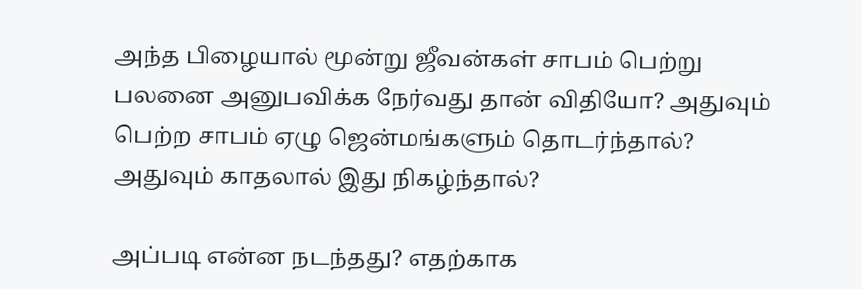அந்த பிழையால் மூன்று ஜீவன்கள் சாபம் பெற்று பலனை அனுபவிக்க நேர்வது தான் விதியோ? அதுவும் பெற்ற சாபம் ஏழு ஜென்மங்களும் தொடர்ந்தால்? அதுவும் காதலால் இது நிகழ்ந்தால்?

அப்படி என்ன நடந்தது? எதற்காக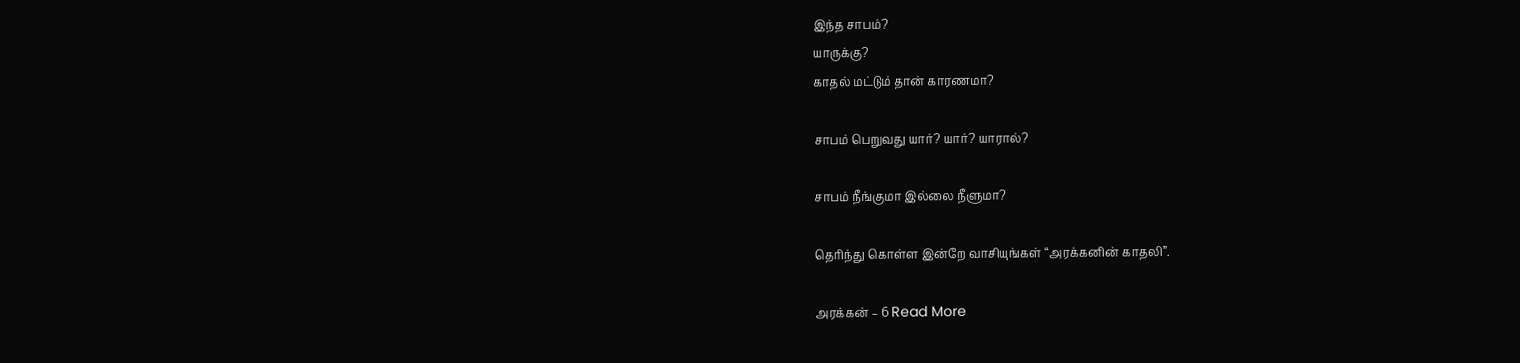இந்த சாபம்?
யாருக்கு?
காதல் மட்டும் தான் காரணமா?

சாபம் பெறுவது யார்? யார்? யாரால்?

சாபம் நீங்குமா இல்லை நீளுமா?

தெரிந்து கொள்ள இன்றே வாசியுங்கள் “அரக்கனின் காதலி”.

அரக்கன் – 6 Read More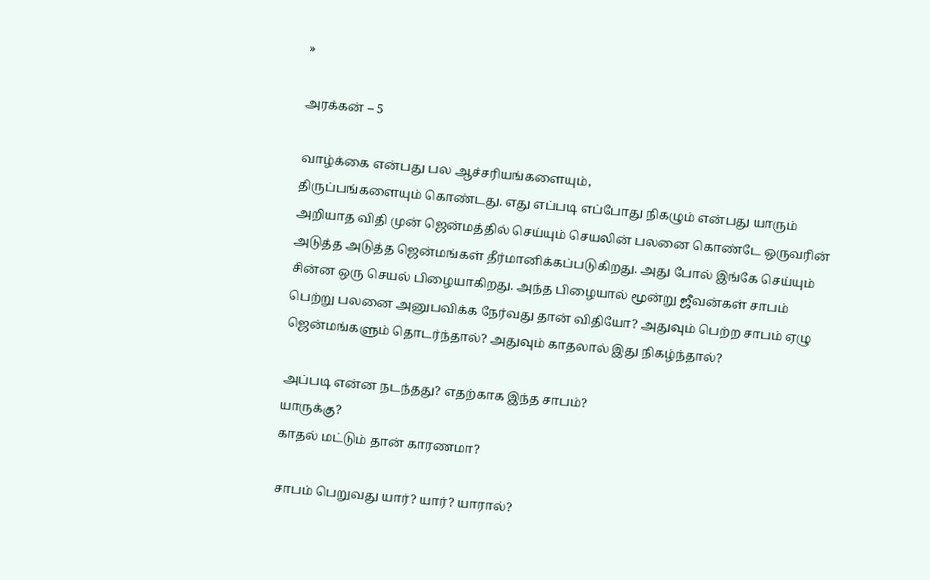»

அரக்கன் – 5

வாழ்க்கை என்பது பல ஆச்சரியங்களையும்,
திருப்பங்களையும் கொண்டது. எது எப்படி எப்போது நிகழும் என்பது யாரும் அறியாத விதி முன் ஜென்மத்தில் செய்யும் செயலின் பலனை கொண்டே ஒருவரின் அடுத்த அடுத்த ஜென்மங்கள் தீர்மானிக்கப்படுகிறது. அது போல் இங்கே செய்யும் சின்ன ஒரு செயல் பிழையாகிறது. அந்த பிழையால் மூன்று ஜீவன்கள் சாபம் பெற்று பலனை அனுபவிக்க நேர்வது தான் விதியோ? அதுவும் பெற்ற சாபம் ஏழு ஜென்மங்களும் தொடர்ந்தால்? அதுவும் காதலால் இது நிகழ்ந்தால்?

அப்படி என்ன நடந்தது? எதற்காக இந்த சாபம்?
யாருக்கு?
காதல் மட்டும் தான் காரணமா?

சாபம் பெறுவது யார்? யார்? யாரால்?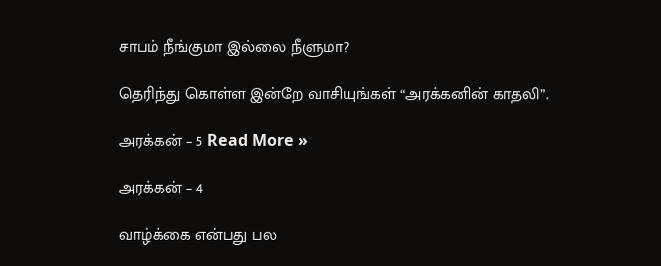சாபம் நீங்குமா இல்லை நீளுமா?

தெரிந்து கொள்ள இன்றே வாசியுங்கள் “அரக்கனின் காதலி”.

அரக்கன் – 5 Read More »

அரக்கன் – 4

வாழ்க்கை என்பது பல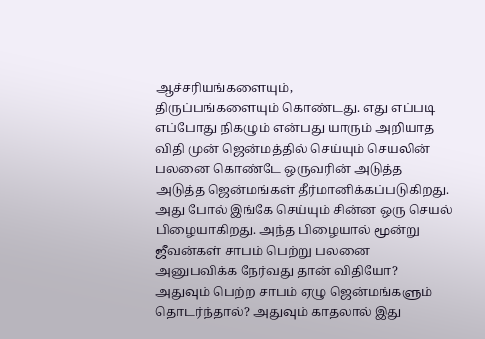ஆச்சரியங்களையும்,
திருப்பங்களையும் கொண்டது. எது எப்படி எப்போது நிகழும் என்பது யாரும் அறியாத விதி முன் ஜென்மத்தில் செய்யும் செயலின் பலனை கொண்டே ஒருவரின் அடுத்த அடுத்த ஜென்மங்கள் தீர்மானிக்கப்படுகிறது. அது போல் இங்கே செய்யும் சின்ன ஒரு செயல் பிழையாகிறது. அந்த பிழையால் மூன்று ஜீவன்கள் சாபம் பெற்று பலனை அனுபவிக்க நேர்வது தான் விதியோ? அதுவும் பெற்ற சாபம் ஏழு ஜென்மங்களும் தொடர்ந்தால்? அதுவும் காதலால் இது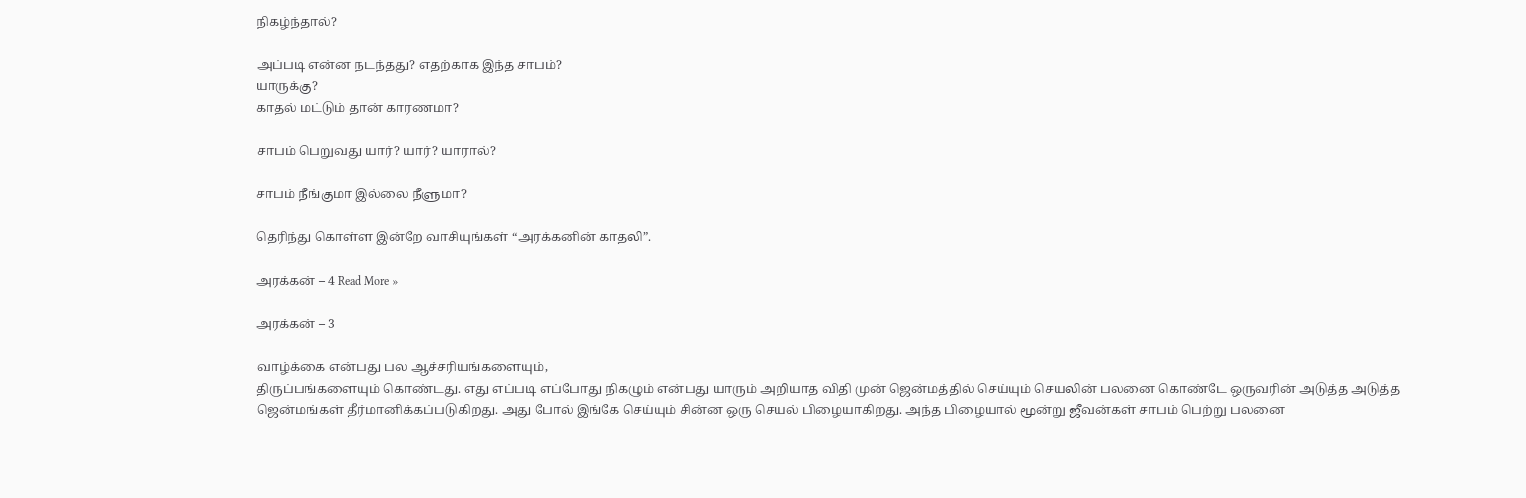நிகழ்ந்தால்?

அப்படி என்ன நடந்தது? எதற்காக இந்த சாபம்?
யாருக்கு?
காதல் மட்டும் தான் காரணமா?

சாபம் பெறுவது யார்? யார்? யாரால்?

சாபம் நீங்குமா இல்லை நீளுமா?

தெரிந்து கொள்ள இன்றே வாசியுங்கள் “அரக்கனின் காதலி”.

அரக்கன் – 4 Read More »

அரக்கன் – 3

வாழ்க்கை என்பது பல ஆச்சரியங்களையும்,
திருப்பங்களையும் கொண்டது. எது எப்படி எப்போது நிகழும் என்பது யாரும் அறியாத விதி முன் ஜென்மத்தில் செய்யும் செயலின் பலனை கொண்டே ஒருவரின் அடுத்த அடுத்த ஜென்மங்கள் தீர்மானிக்கப்படுகிறது. அது போல் இங்கே செய்யும் சின்ன ஒரு செயல் பிழையாகிறது. அந்த பிழையால் மூன்று ஜீவன்கள் சாபம் பெற்று பலனை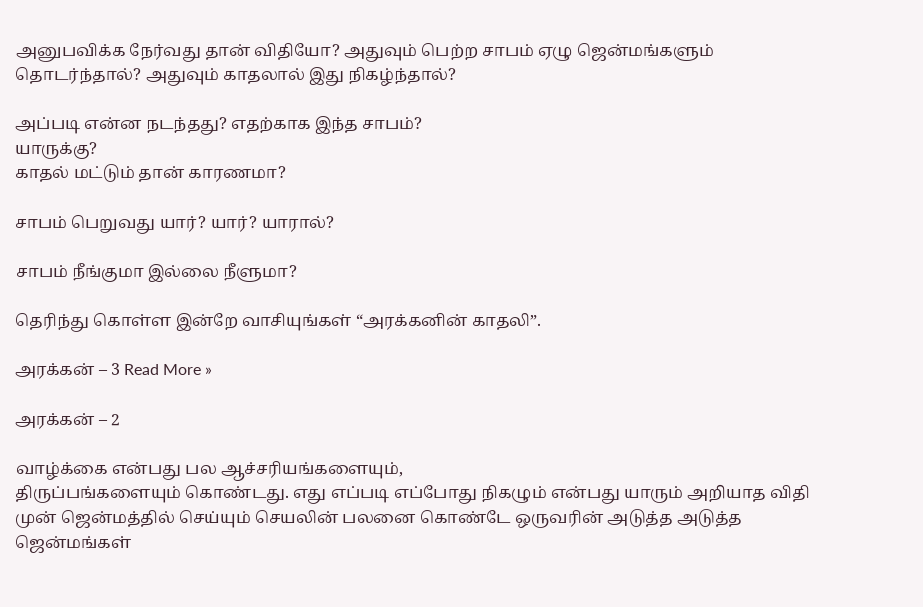அனுபவிக்க நேர்வது தான் விதியோ? அதுவும் பெற்ற சாபம் ஏழு ஜென்மங்களும் தொடர்ந்தால்? அதுவும் காதலால் இது நிகழ்ந்தால்?

அப்படி என்ன நடந்தது? எதற்காக இந்த சாபம்?
யாருக்கு?
காதல் மட்டும் தான் காரணமா?

சாபம் பெறுவது யார்? யார்? யாரால்?

சாபம் நீங்குமா இல்லை நீளுமா?

தெரிந்து கொள்ள இன்றே வாசியுங்கள் “அரக்கனின் காதலி”.

அரக்கன் – 3 Read More »

அரக்கன் – 2

வாழ்க்கை என்பது பல ஆச்சரியங்களையும்,
திருப்பங்களையும் கொண்டது. எது எப்படி எப்போது நிகழும் என்பது யாரும் அறியாத விதி முன் ஜென்மத்தில் செய்யும் செயலின் பலனை கொண்டே ஒருவரின் அடுத்த அடுத்த ஜென்மங்கள்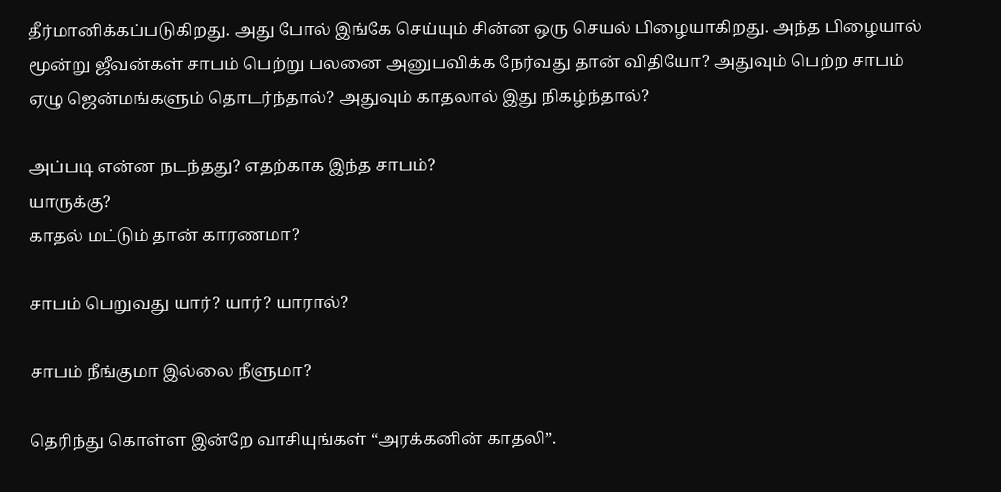தீர்மானிக்கப்படுகிறது. அது போல் இங்கே செய்யும் சின்ன ஒரு செயல் பிழையாகிறது. அந்த பிழையால் மூன்று ஜீவன்கள் சாபம் பெற்று பலனை அனுபவிக்க நேர்வது தான் விதியோ? அதுவும் பெற்ற சாபம் ஏழு ஜென்மங்களும் தொடர்ந்தால்? அதுவும் காதலால் இது நிகழ்ந்தால்?

அப்படி என்ன நடந்தது? எதற்காக இந்த சாபம்?
யாருக்கு?
காதல் மட்டும் தான் காரணமா?

சாபம் பெறுவது யார்? யார்? யாரால்?

சாபம் நீங்குமா இல்லை நீளுமா?

தெரிந்து கொள்ள இன்றே வாசியுங்கள் “அரக்கனின் காதலி”.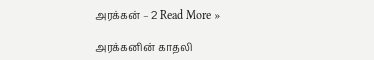அரக்கன் – 2 Read More »

அரக்கனின் காதலி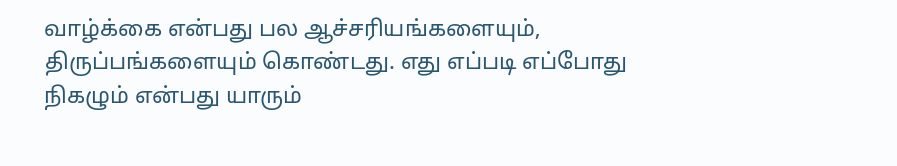வாழ்க்கை என்பது பல ஆச்சரியங்களையும்,
திருப்பங்களையும் கொண்டது. எது எப்படி எப்போது நிகழும் என்பது யாரும்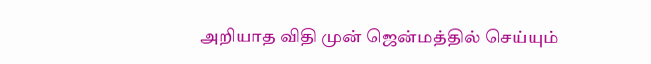அறியாத விதி முன் ஜென்மத்தில் செய்யும்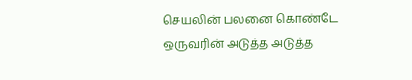செயலின் பலனை கொண்டே ஒருவரின் அடுத்த அடுத்த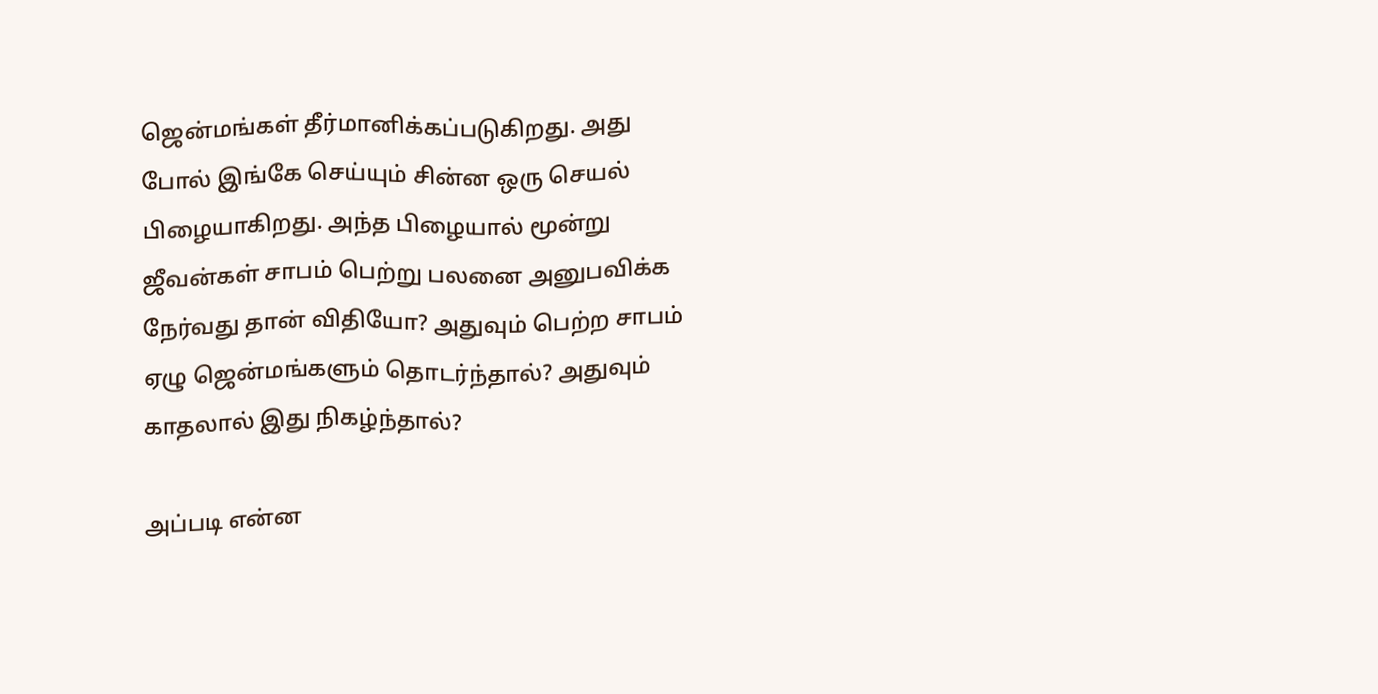ஜென்மங்கள் தீர்மானிக்கப்படுகிறது. அது போல் இங்கே செய்யும் சின்ன ஒரு செயல் பிழையாகிறது. அந்த பிழையால் மூன்று ஜீவன்கள் சாபம் பெற்று பலனை அனுபவிக்க நேர்வது தான் விதியோ? அதுவும் பெற்ற சாபம் ஏழு ஜென்மங்களும் தொடர்ந்தால்? அதுவும் காதலால் இது நிகழ்ந்தால்?

அப்படி என்ன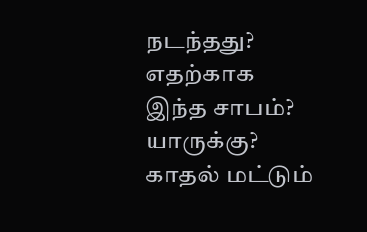நடந்தது? எதற்காக இந்த சாபம்?
யாருக்கு?
காதல் மட்டும்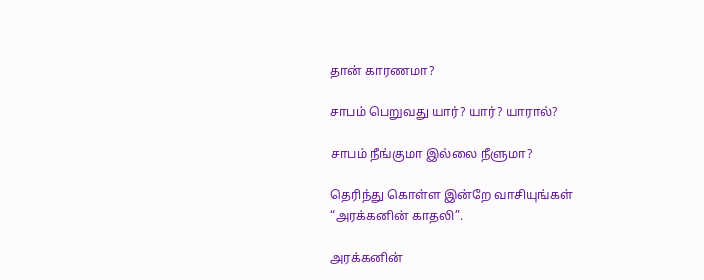தான் காரணமா?

சாபம் பெறுவது யார்? யார்? யாரால்?

சாபம் நீங்குமா இல்லை நீளுமா?

தெரிந்து கொள்ள இன்றே வாசியுங்கள் “அரக்கனின் காதலி”.

அரக்கனின்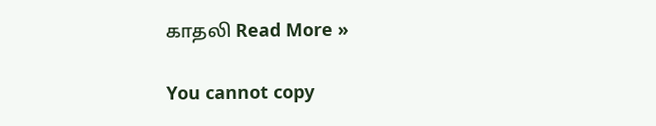காதலி Read More »

You cannot copy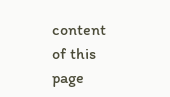content of this page